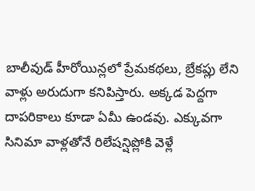బాలీవుడ్ హీరోయిన్లలో ప్రేమకథలు, బ్రేకప్లు లేని వాళ్లు అరుదుగా కనిపిస్తారు. అక్కడ పెద్దగా దాపరికాలు కూడా ఏమీ ఉండవు. ఎక్కువగా సినిమా వాళ్లతోనే రిలేషన్షిప్లోకి వెళ్లే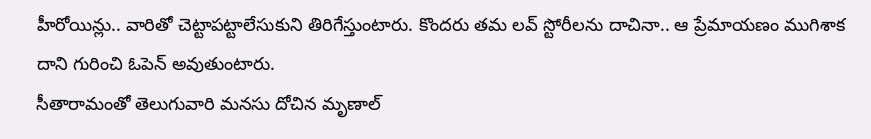హీరోయిన్లు.. వారితో చెట్టాపట్టాలేసుకుని తిరిగేస్తుంటారు. కొందరు తమ లవ్ స్టోరీలను దాచినా.. ఆ ప్రేమాయణం ముగిశాక దాని గురించి ఓపెన్ అవుతుంటారు.
సీతారామంతో తెలుగువారి మనసు దోచిన మృణాల్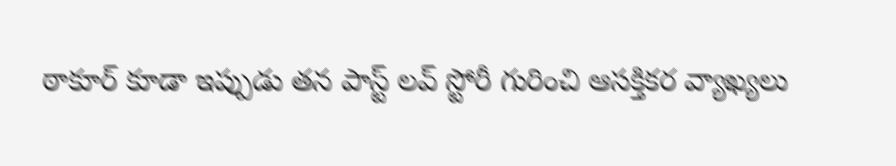ఠాకూర్ కూడా ఇప్పుడు తన పాస్ట్ లవ్ స్టోరీ గురించి ఆసక్తికర వ్యాఖ్యలు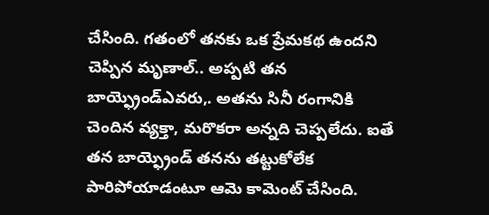చేసింది. గతంలో తనకు ఒక ప్రేమకథ ఉందని చెప్పిన మృణాల్.. అప్పటి తన బాయ్ఫ్రెండ్ఎవరు,. అతను సినీ రంగానికి చెందిన వ్యక్తా, మరొకరా అన్నది చెప్పలేదు. ఐతే తన బాయ్ఫ్రెండ్ తనను తట్టుకోలేక పారిపోయాడంటూ ఆమె కామెంట్ చేసింది.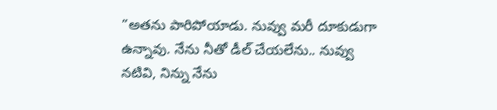”అతను పారిపోయాడు. నువ్వు మరీ దూకుడుగా ఉన్నావు. నేను నీతో డీల్ చేయలేను.. నువ్వు నటివి, నిన్ను నేను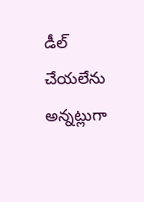డీల్ చేయలేను అన్నట్లుగా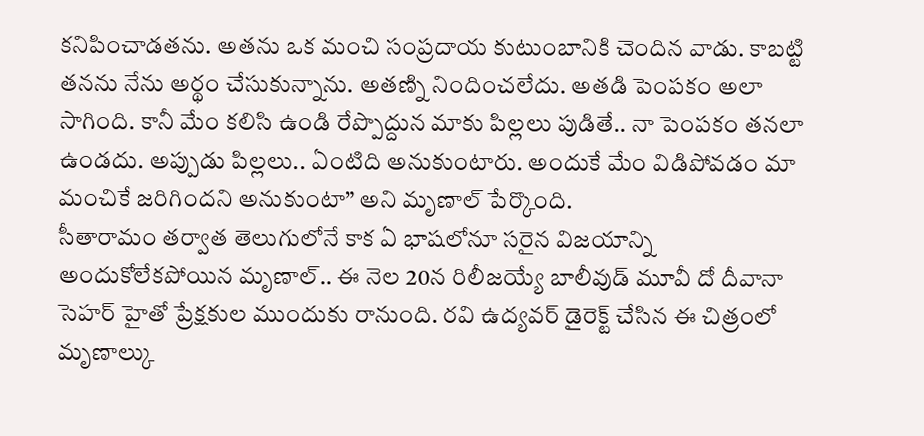కనిపించాడతను. అతను ఒక మంచి సంప్రదాయ కుటుంబానికి చెందిన వాడు. కాబట్టి తనను నేను అర్థం చేసుకున్నాను. అతణ్ని నిందించలేదు. అతడి పెంపకం అలా సాగింది. కానీ మేం కలిసి ఉండి రేప్పొద్దున మాకు పిల్లలు పుడితే.. నా పెంపకం తనలా ఉండదు. అప్పుడు పిల్లలు.. ఏంటిది అనుకుంటారు. అందుకే మేం విడిపోవడం మా మంచికే జరిగిందని అనుకుంటా” అని మృణాల్ పేర్కొంది.
సీతారామం తర్వాత తెలుగులోనే కాక ఏ భాషలోనూ సరైన విజయాన్ని అందుకోలేకపోయిన మృణాల్.. ఈ నెల 20న రిలీజయ్యే బాలీవుడ్ మూవీ దో దీవానా సెహర్ హైతో ప్రేక్షకుల ముందుకు రానుంది. రవి ఉద్యవర్ డైరెక్ట్ చేసిన ఈ చిత్రంలో మృణాల్కు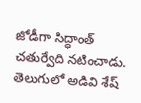జోడీగా సిద్ధాంత్ చతుర్వేది నటించాడు. తెలుగులో అడివి శేష్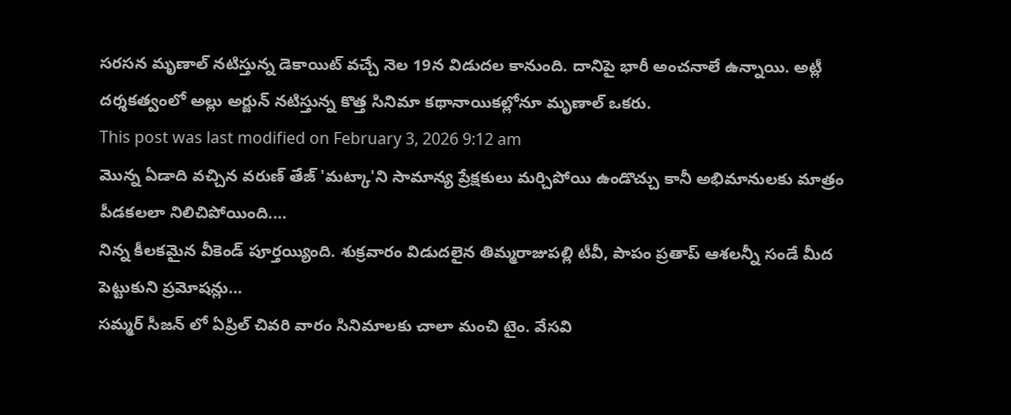సరసన మృణాల్ నటిస్తున్న డెకాయిట్ వచ్చే నెల 19న విడుదల కానుంది. దానిపై భారీ అంచనాలే ఉన్నాయి. అట్లీ దర్శకత్వంలో అల్లు అర్జున్ నటిస్తున్న కొత్త సినిమా కథానాయికల్లోనూ మృణాల్ ఒకరు.
This post was last modified on February 3, 2026 9:12 am
మొన్న ఏడాది వచ్చిన వరుణ్ తేజ్ 'మట్కా'ని సామాన్య ప్రేక్షకులు మర్చిపోయి ఉండొచ్చు కానీ అభిమానులకు మాత్రం పీడకలలా నిలిచిపోయింది.…
నిన్న కీలకమైన వీకెండ్ పూర్తయ్యింది. శుక్రవారం విడుదలైన తిమ్మరాజుపల్లి టీవీ, పాపం ప్రతాప్ ఆశలన్నీ సండే మీద పెట్టుకుని ప్రమోషన్లు…
సమ్మర్ సీజన్ లో ఏప్రిల్ చివరి వారం సినిమాలకు చాలా మంచి టైం. వేసవి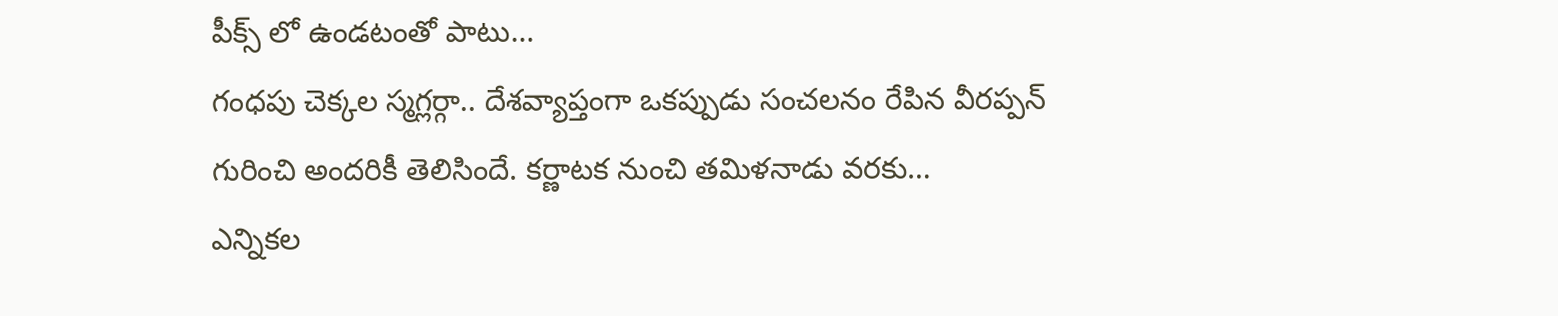పీక్స్ లో ఉండటంతో పాటు…
గంధపు చెక్కల స్మగ్లర్గా.. దేశవ్యాప్తంగా ఒకప్పుడు సంచలనం రేపిన వీరప్పన్ గురించి అందరికీ తెలిసిందే. కర్ణాటక నుంచి తమిళనాడు వరకు…
ఎన్నికల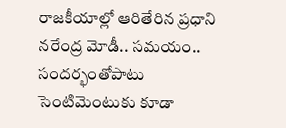రాజకీయాల్లో ఆరితేరిన ప్రధాని నరేంద్ర మోడీ.. సమయం.. సందర్భంతోపాటు సెంటిమెంటుకు కూడా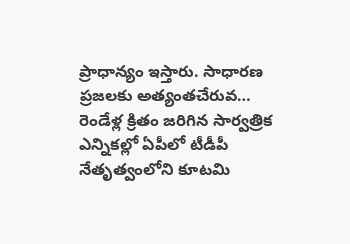ప్రాధాన్యం ఇస్తారు. సాధారణ ప్రజలకు అత్యంతచేరువ…
రెండేళ్ల క్రితం జరిగిన సార్వత్రిక ఎన్నికల్లో ఏపీలో టీడీపీ నేతృత్వంలోని కూటమి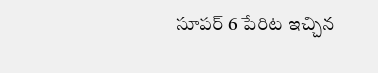సూపర్ 6 పేరిట ఇచ్చిన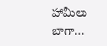హామీలు బాగా…